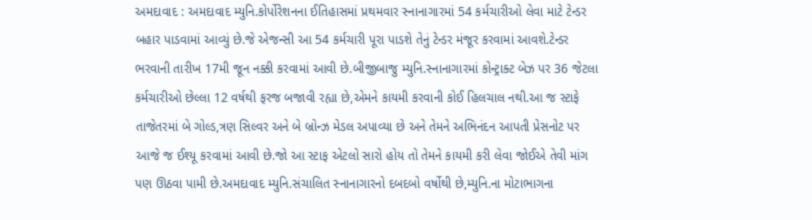અમદાવાદ : અમદાવાદ મ્યુનિ.કોર્પોરેશનના ઈતિહાસમાં પ્રથમવાર સ્નાનાગારમાં 54 કર્મચારીઓ લેવા માટે ટેન્ડર બહાર પાડવામાં આવ્યું છે.જે એજન્સી આ 54 કર્મચારી પૂરા પાડશે તેનું ટેન્ડર મંજૂર કરવામાં આવશે.ટેન્ડર ભરવાની તારીખ 17મી જૂન નક્કી કરવામાં આવી છે.બીજીબાજુ મ્યુનિ.સ્નાનાગારમાં કોન્ટ્રાક્ટ બેઝ પર 36 જેટલા કર્મચારીઓ છેલ્લા 12 વર્ષથી ફરજ બજાવી રહ્યા છે,એમને કાયમી કરવાની કોઈ હિલચાલ નથી.આ જ સ્ટાફે તાજેતરમાં બે ગોલ્ડ,ત્રણ સિલ્વર અને બે બ્રોન્ઝ મેડલ અપાવ્યા છે અને તેમને અભિનંદન આપતી પ્રેસનોટ પર આજે જ ઈશ્યૂ કરવામાં આવી છે.જો આ સ્ટાફ એટલો સારો હોય તો તેમને કાયમી કરી લેવા જોઈએ તેવી માંગ પણ ઊઠવા પામી છે.અમદાવાદ મ્યુનિ.સંચાલિત સ્નાનાગારનો દબદબો વર્ષોથી છે,મ્યુનિ.ના મોટાભાગના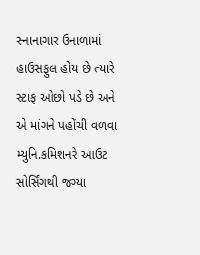સ્નાનાગાર ઉનાળામાં હાઉસફુલ હોય છે ત્યારે સ્ટાફ ઓછો પડે છે અને એ માંગને પહોંચી વળવા મ્યુનિ.કમિશનરે આઉટ સોર્સિંગથી જગ્યા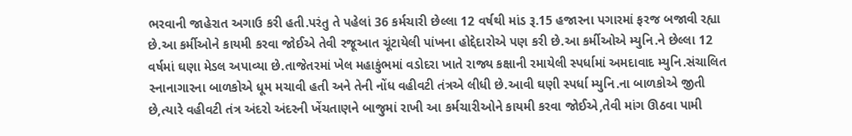ભરવાની જાહેરાત અગાઉ કરી હતી.પરંતુ તે પહેલાં 36 કર્મચારી છેલ્લા 12 વર્ષથી માંડ રૂ.15 હજારના પગારમાં ફરજ બજાવી રહ્યા છે.આ કર્મીઓને કાયમી કરવા જોઈએ તેવી રજૂઆત ચૂંટાયેલી પાંખના હોદ્દેદારોએ પણ કરી છે.આ કર્મીઓએ મ્યુનિ.ને છેલ્લા 12 વર્ષમાં ઘણા મેડલ અપાવ્યા છે.તાજેતરમાં ખેલ મહાકુંભમાં વડોદરા ખાતે રાજ્ય કક્ષાની રમાયેલી સ્પર્ધામાં અમદાવાદ મ્યુનિ.સંચાલિત સ્નાનાગારના બાળકોએ ધૂમ મચાવી હતી અને તેની નોંધ વહીવટી તંત્રએ લીધી છે.આવી ઘણી સ્પર્ધા મ્યુનિ.ના બાળકોએ જીતી છે,ત્યારે વહીવટી તંત્ર અંદરો અંદરની ખેંચતાણને બાજુમાં રાખી આ કર્મચારીઓને કાયમી કરવા જોઈએ,તેવી માંગ ઊઠવા પામી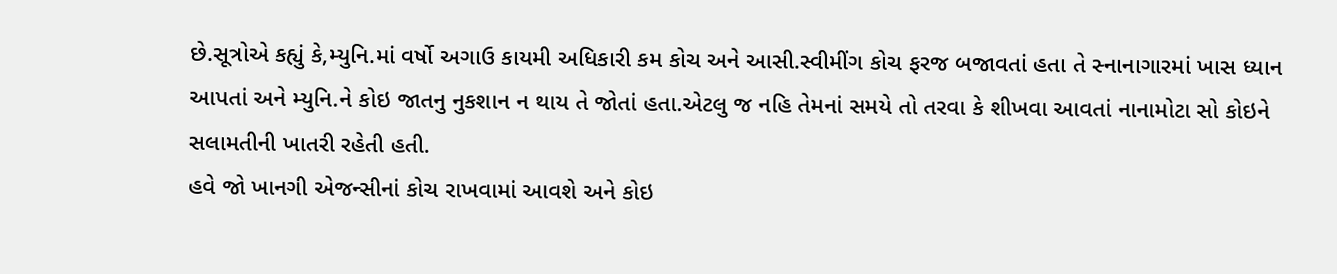છે.સૂત્રોએ કહ્યું કે,મ્યુનિ.માં વર્ષો અગાઉ કાયમી અધિકારી કમ કોચ અને આસી.સ્વીમીંગ કોચ ફરજ બજાવતાં હતા તે સ્નાનાગારમાં ખાસ ધ્યાન આપતાં અને મ્યુનિ.ને કોઇ જાતનુ નુકશાન ન થાય તે જોતાં હતા.એટલુ જ નહિ તેમનાં સમયે તો તરવા કે શીખવા આવતાં નાનામોટા સો કોઇને સલામતીની ખાતરી રહેતી હતી.
હવે જો ખાનગી એજન્સીનાં કોચ રાખવામાં આવશે અને કોઇ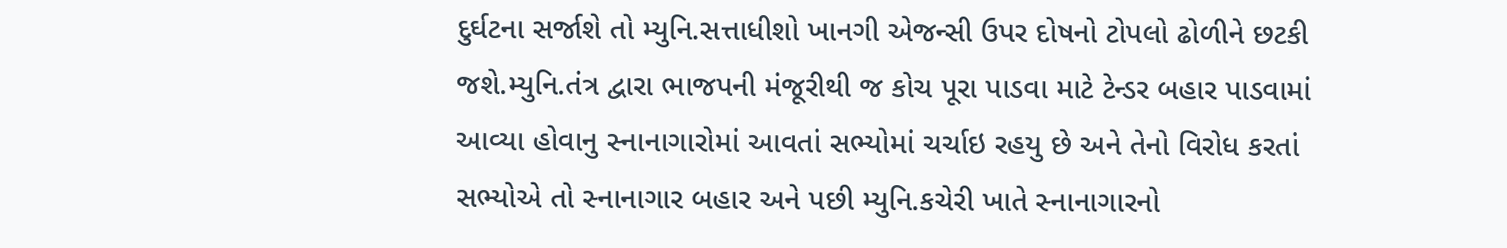દુર્ઘટના સર્જાશે તો મ્યુનિ.સત્તાધીશો ખાનગી એજન્સી ઉપર દોષનો ટોપલો ઢોળીને છટકી જશે.મ્યુનિ.તંત્ર દ્વારા ભાજપની મંજૂરીથી જ કોચ પૂરા પાડવા માટે ટેન્ડર બહાર પાડવામાં આવ્યા હોવાનુ સ્નાનાગારોમાં આવતાં સભ્યોમાં ચર્ચાઇ રહયુ છે અને તેનો વિરોધ કરતાં સભ્યોએ તો સ્નાનાગાર બહાર અને પછી મ્યુનિ.કચેરી ખાતે સ્નાનાગારનો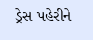ડ્રેસ પહેરીને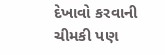દેખાવો કરવાની ચીમકી પણ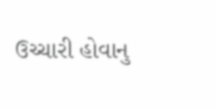ઉચ્ચારી હોવાનુ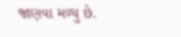જાણવા મળ્યુ છે.